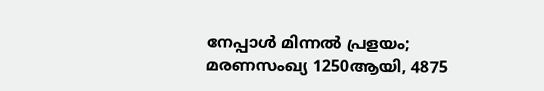നേപ്പാള്‍ മിന്നല്‍ പ്രളയം; മരണസംഖ്യ 1250ആയി, 4875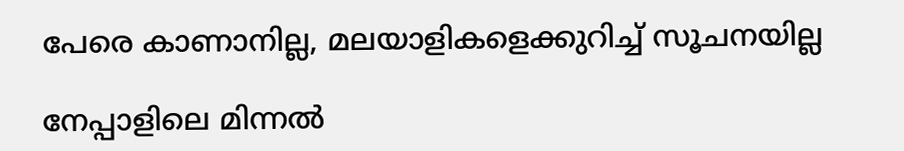പേരെ കാണാനില്ല, മലയാളികളെക്കുറിച്ച് സൂചനയില്ല

നേപ്പാളിലെ മിന്നല്‍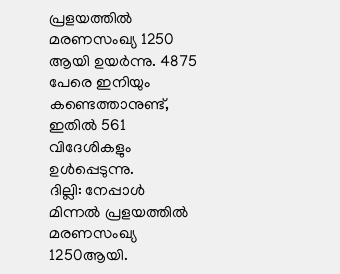പ്രളയത്തില്‍ മരണസംഖ്യ 1250 ആയി ഉയര്‍ന്നു. 4875 പേരെ ഇനിയും കണ്ടെത്താനുണ്ട്, ഇതില്‍ 561 വിദേശികളും ഉള്‍പ്പെടുന്നു.
ദില്ലി: നേപ്പാള്‍ മിന്നല്‍ പ്രളയത്തില്‍ മരണസംഖ്യ 1250ആയി.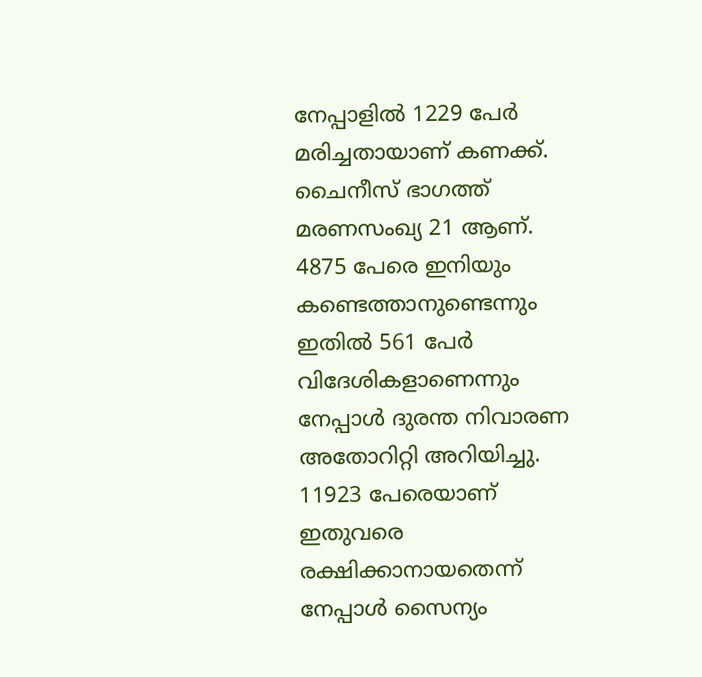നേപ്പാളില്‍ 1229 പേര്‍ മരിച്ചതായാണ് കണക്ക്. ചൈനീസ് ഭാഗത്ത് മരണസംഖ്യ 21 ആണ്. 4875 പേരെ ഇനിയും കണ്ടെത്താനുണ്ടെന്നും ഇതില്‍ 561 പേര്‍ വിദേശികളാണെന്നും നേപ്പാള്‍ ദുരന്ത നിവാരണ അതോറിറ്റി അറിയിച്ചു. 11923 പേരെയാണ് ഇതുവരെ രക്ഷിക്കാനായതെന്ന് നേപ്പാള്‍ സൈന്യം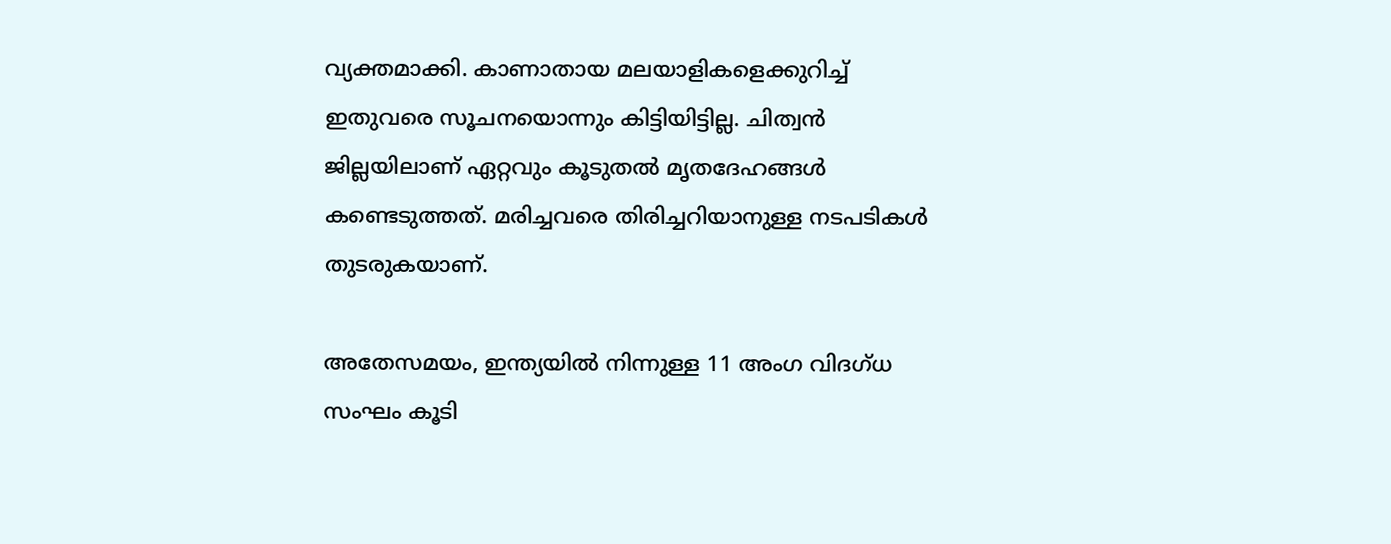വ്യക്തമാക്കി. കാണാതായ മലയാളികളെക്കുറിച്ച് ഇതുവരെ സൂചനയൊന്നും കിട്ടിയിട്ടില്ല. ചിത്വന്‍ ജില്ലയിലാണ് ഏറ്റവും കൂടുതല്‍ മൃതദേഹങ്ങള്‍ കണ്ടെടുത്തത്. മരിച്ചവരെ തിരിച്ചറിയാനുള്ള നടപടികള്‍ തുടരുകയാണ്.

അതേസമയം, ഇന്ത്യയില്‍ നിന്നുള്ള 11 അംഗ വിദഗ്ധ സംഘം കൂടി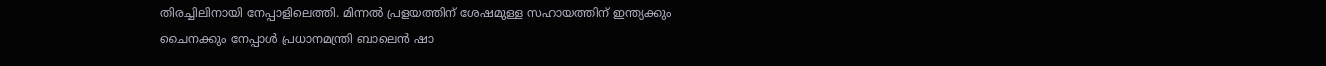തിരച്ചിലിനായി നേപ്പാളിലെത്തി. മിന്നല്‍ പ്രളയത്തിന് ശേഷമുള്ള സഹായത്തിന് ഇന്ത്യക്കും ചൈനക്കും നേപ്പാള്‍ പ്രധാനമന്ത്രി ബാലെന്‍ ഷാ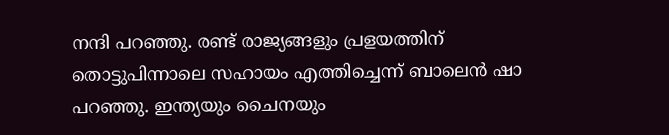നന്ദി പറഞ്ഞു. രണ്ട് രാജ്യങ്ങളും പ്രളയത്തിന് തൊട്ടുപിന്നാലെ സഹായം എത്തിച്ചെന്ന് ബാലെന്‍ ഷാ പറഞ്ഞു. ഇന്ത്യയും ചൈനയും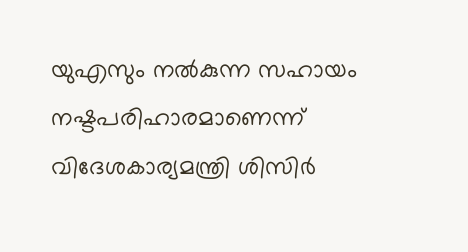യുഎസും നല്‍കുന്ന സഹായം നഷ്ടപരിഹാരമാണെന്ന് വിദേശകാര്യമന്ത്രി ശിസിര്‍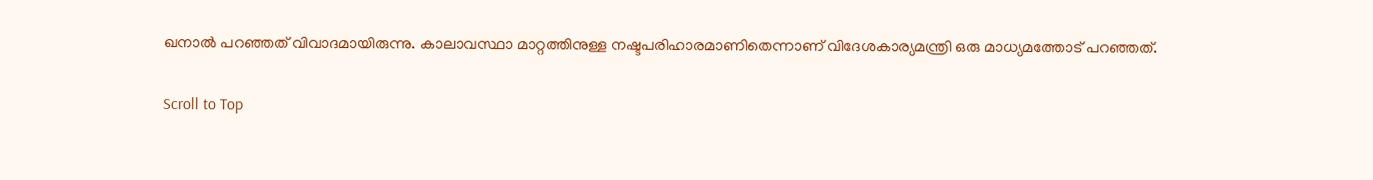ഖനാല്‍ പറഞ്ഞത് വിവാദമായിരുന്നു. കാലാവസ്ഥാ മാറ്റത്തിനുള്ള നഷ്ടപരിഹാരമാണിതെന്നാണ് വിദേശകാര്യമന്ത്രി ഒരു മാധ്യമത്തോട് പറഞ്ഞത്.

Scroll to Top